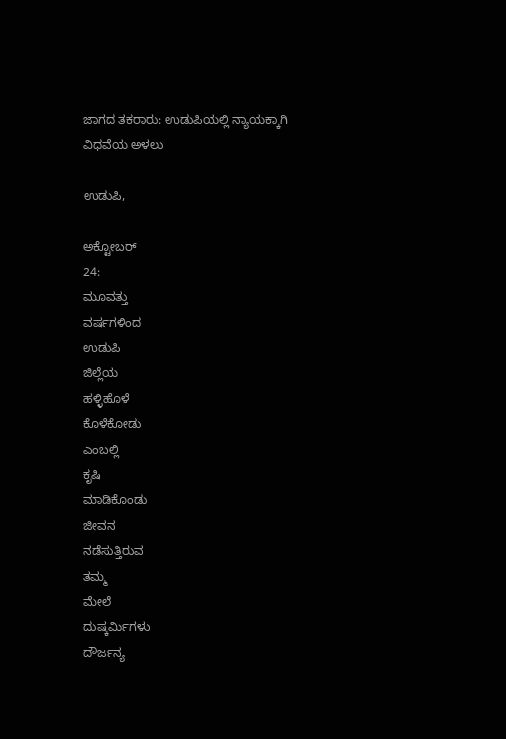ಜಾಗದ ತಕರಾರು: ಉಡುಪಿಯಲ್ಲಿ ನ್ಯಾಯಕ್ಕಾಗಿ ವಿಧವೆಯ ಅಳಲು

ಉಡುಪಿ,

ಅಕ್ಟೋಬರ್
24:
ಮೂವತ್ತು
ವರ್ಷಗಳಿಂದ
ಉಡುಪಿ
ಜಿಲ್ಲೆಯ
ಹಳ್ಳಿಹೊಳೆ
ಕೊಳೆಕೋಡು
ಎಂಬಲ್ಲಿ
ಕೃಷಿ
ಮಾಡಿಕೊಂಡು
ಜೀವನ
ನಡೆಸುತ್ತಿರುವ
ತಮ್ಮ
ಮೇಲೆ
ದುಷ್ಕರ್ಮಿಗಳು
ದೌರ್ಜನ್ಯ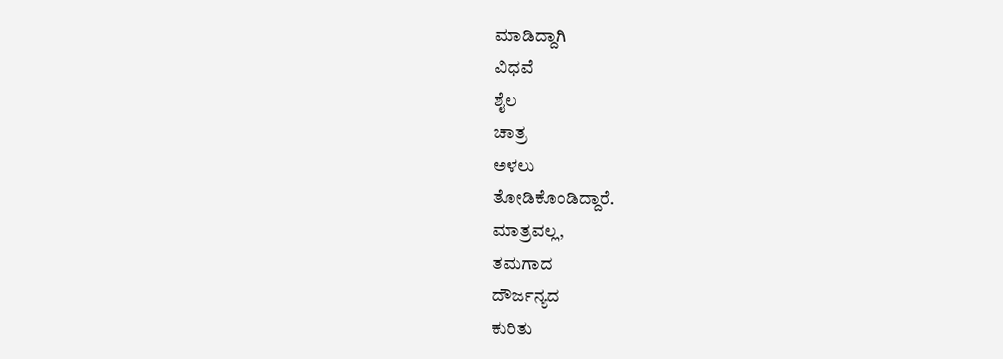ಮಾಡಿದ್ದಾಗಿ
ವಿಧವೆ
ಶೈಲ
ಚಾತ್ರ
ಅಳಲು
ತೋಡಿಕೊಂಡಿದ್ದಾರೆ.
ಮಾತ್ರವಲ್ಲ,
ತಮಗಾದ
ದೌರ್ಜನ್ಯದ
ಕುರಿತು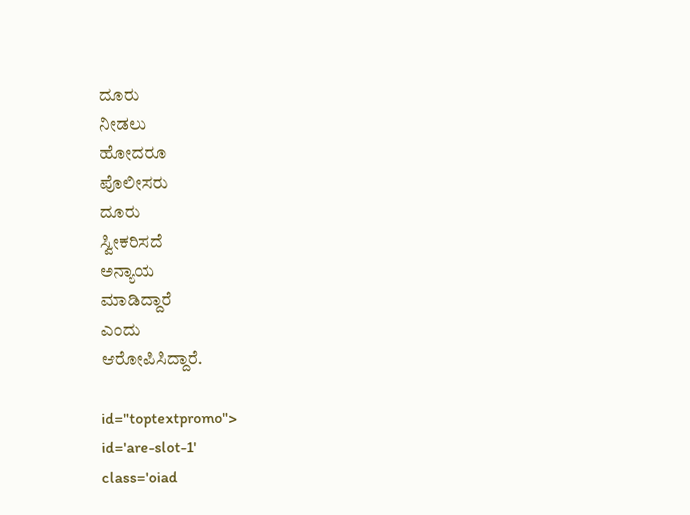ದೂರು
ನೀಡಲು
ಹೋದರೂ
ಪೊಲೀಸರು
ದೂರು
ಸ್ವೀಕರಿಸದೆ
ಅನ್ಯಾಯ
ಮಾಡಿದ್ದಾರೆ
ಎಂದು
ಆರೋಪಿಸಿದ್ದಾರೆ.

id="toptextpromo">
id='are-slot-1'
class='oiad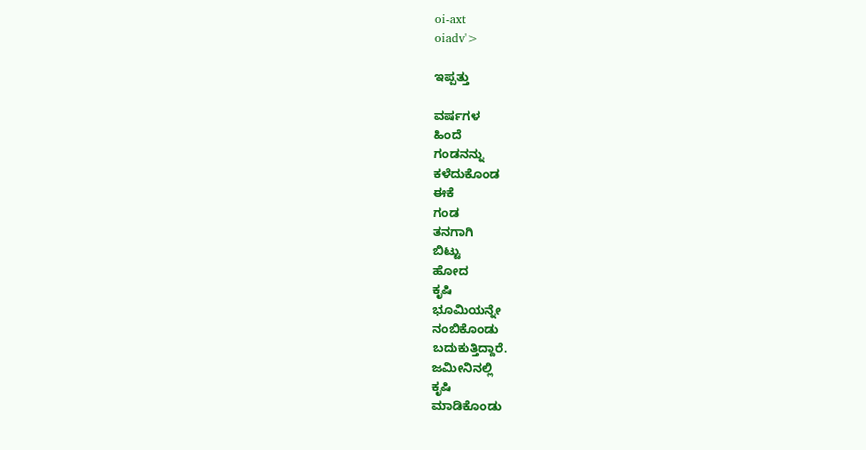oi-axt
oiadv'>

ಇಪ್ಪತ್ತು

ವರ್ಷಗಳ
ಹಿಂದೆ
ಗಂಡನನ್ನು
ಕಳೆದುಕೊಂಡ
ಈಕೆ
ಗಂಡ
ತನಗಾಗಿ
ಬಿಟ್ಟು
ಹೋದ
ಕೃಷಿ
ಭೂಮಿಯನ್ನೇ
ನಂಬಿಕೊಂಡು
ಬದುಕುತ್ತಿದ್ದಾರೆ.
ಜಮೀನಿನಲ್ಲಿ
ಕೃಷಿ
ಮಾಡಿಕೊಂಡು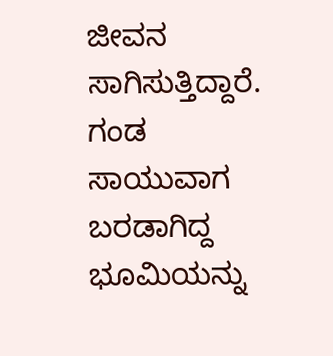ಜೀವನ
ಸಾಗಿಸುತ್ತಿದ್ದಾರೆ.
ಗಂಡ
ಸಾಯುವಾಗ
ಬರಡಾಗಿದ್ದ
ಭೂಮಿಯನ್ನು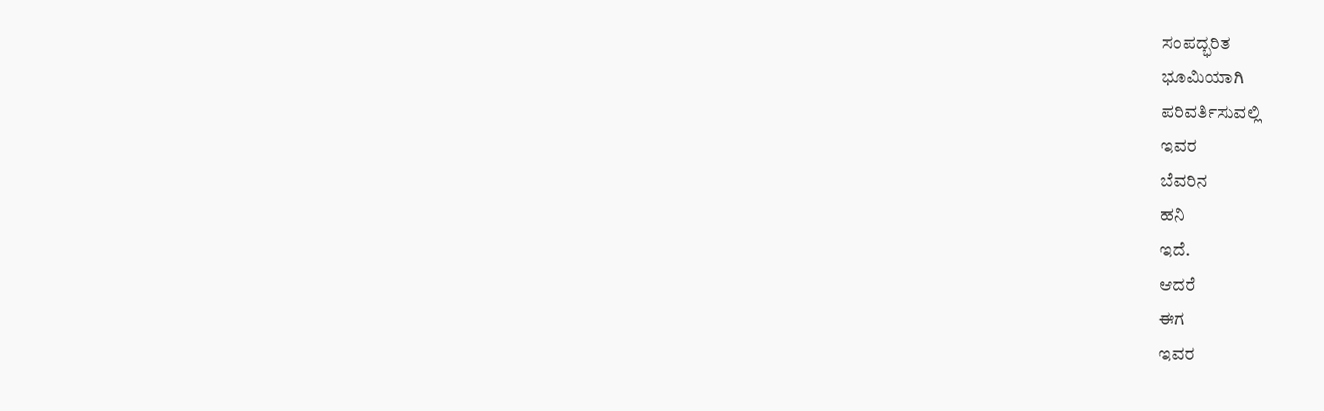ಸಂಪದ್ಭರಿತ
ಭೂಮಿಯಾಗಿ
ಪರಿವರ್ತಿಸುವಲ್ಲಿ
ಇವರ
ಬೆವರಿನ
ಹನಿ
ಇದೆ.
ಆದರೆ
ಈಗ
ಇವರ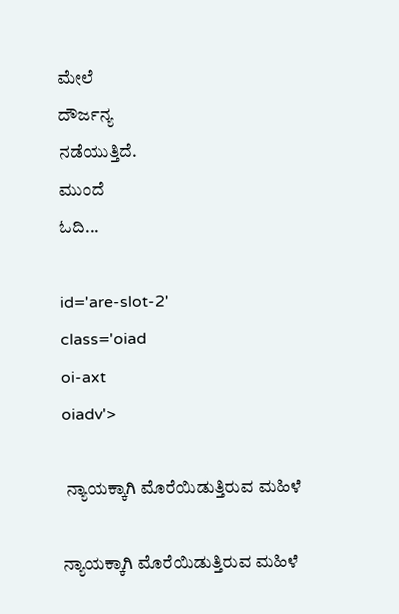ಮೇಲೆ
ದೌರ್ಜನ್ಯ
ನಡೆಯುತ್ತಿದೆ.
ಮುಂದೆ
ಓದಿ...

id='are-slot-2'
class='oiad
oi-axt
oiadv'>

 ನ್ಯಾಯಕ್ಕಾಗಿ ಮೊರೆಯಿಡುತ್ತಿರುವ ಮಹಿಳೆ

ನ್ಯಾಯಕ್ಕಾಗಿ ಮೊರೆಯಿಡುತ್ತಿರುವ ಮಹಿಳೆ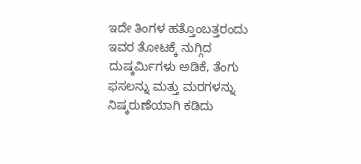ಇದೇ ತಿಂಗಳ ಹತ್ತೊಂಬತ್ತರಂದು ಇವರ ತೋಟಕ್ಕೆ ನುಗ್ಗಿದ ದುಷ್ಕರ್ಮಿಗಳು ಅಡಿಕೆ, ತೆಂಗು ಫಸಲನ್ನು ಮತ್ತು ಮರಗಳನ್ನು ನಿಷ್ಕರುಣೆಯಾಗಿ ಕಡಿದು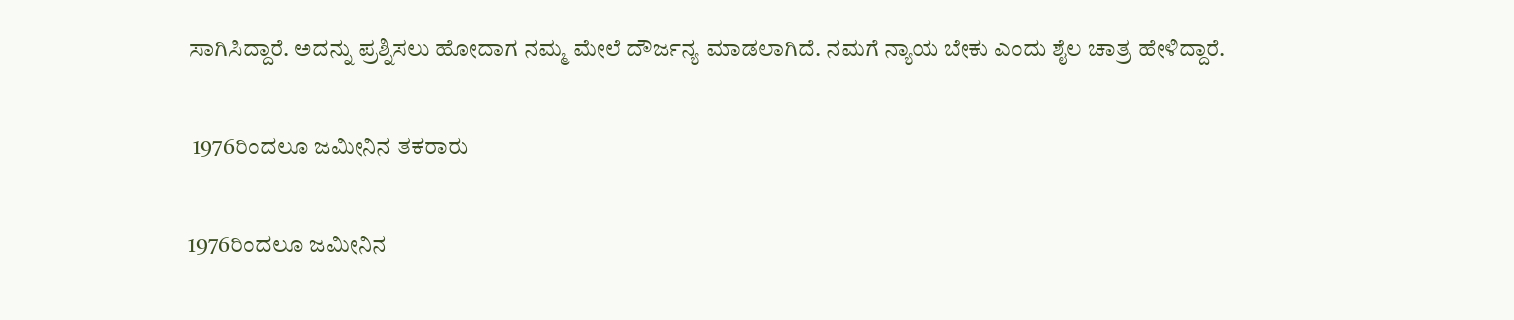ಸಾಗಿಸಿದ್ದಾರೆ. ಅದನ್ನು ಪ್ರಶ್ನಿಸಲು ಹೋದಾಗ ನಮ್ಮ ಮೇಲೆ ದೌರ್ಜನ್ಯ ಮಾಡಲಾಗಿದೆ. ನಮಗೆ ನ್ಯಾಯ ಬೇಕು ಎಂದು ಶೈಲ ಚಾತ್ರ ಹೇಳಿದ್ದಾರೆ.

 1976ರಿಂದಲೂ ಜಮೀನಿನ ತಕರಾರು

1976ರಿಂದಲೂ ಜಮೀನಿನ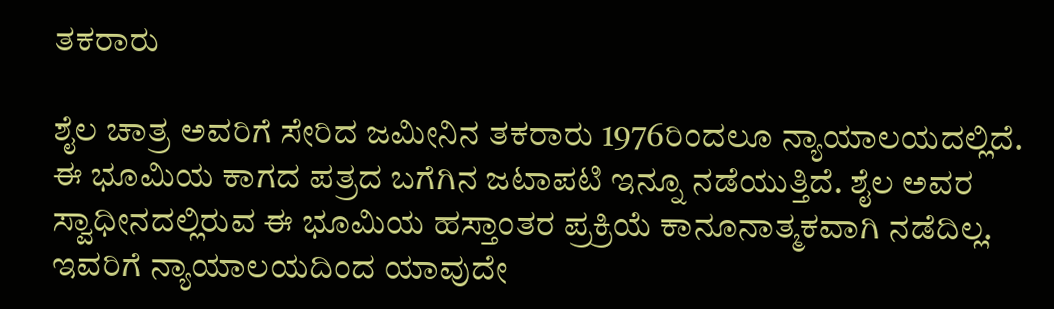ತಕರಾರು

ಶೈಲ ಚಾತ್ರ ಅವರಿಗೆ ಸೇರಿದ ಜಮೀನಿನ ತಕರಾರು 1976ರಿಂದಲೂ ನ್ಯಾಯಾಲಯದಲ್ಲಿದೆ. ಈ ಭೂಮಿಯ ಕಾಗದ ಪತ್ರದ ಬಗೆಗಿನ ಜಟಾಪಟಿ ಇನ್ನೂ ನಡೆಯುತ್ತಿದೆ. ಶೈಲ ಅವರ ಸ್ವಾಧೀನದಲ್ಲಿರುವ ಈ ಭೂಮಿಯ ಹಸ್ತಾಂತರ ಪ್ರಕ್ರಿಯೆ ಕಾನೂನಾತ್ಮಕವಾಗಿ ನಡೆದಿಲ್ಲ. ಇವರಿಗೆ ನ್ಯಾಯಾಲಯದಿಂದ ಯಾವುದೇ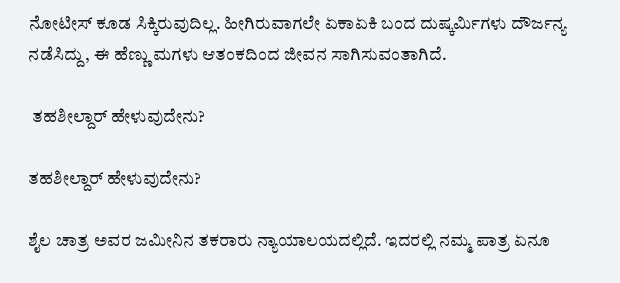ನೋಟೀಸ್ ಕೂಡ ಸಿಕ್ಕಿರುವುದಿಲ್ಲ. ಹೀಗಿರುವಾಗಲೇ ಏಕಾಏಕಿ ಬಂದ ದುಷ್ಕರ್ಮಿಗಳು ದೌರ್ಜನ್ಯ ನಡೆಸಿದ್ದು, ಈ ಹೆಣ್ಣು ಮಗಳು ಆತಂಕದಿಂದ ಜೀವನ ಸಾಗಿಸುವಂತಾಗಿದೆ.

 ತಹಶೀಲ್ದಾರ್ ಹೇಳುವುದೇನು?

ತಹಶೀಲ್ದಾರ್ ಹೇಳುವುದೇನು?

ಶೈಲ ಚಾತ್ರ ಅವರ ಜಮೀನಿನ‌ ತಕರಾರು ನ್ಯಾಯಾಲಯದಲ್ಲಿದೆ. ಇದರಲ್ಲಿ ನಮ್ಮ ಪಾತ್ರ ಏನೂ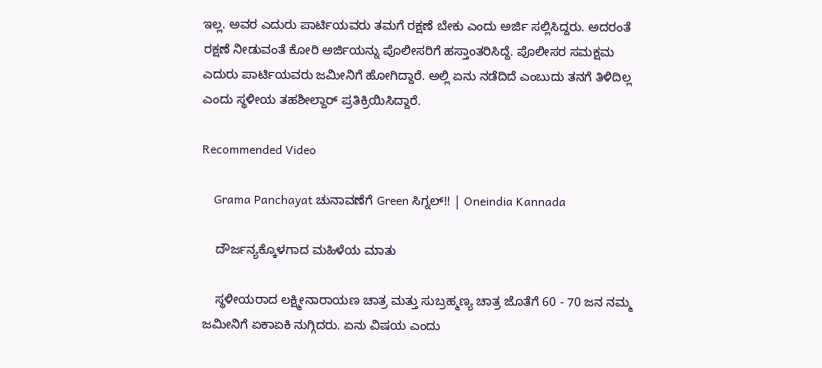ಇಲ್ಲ. ಅವರ ಎದುರು ಪಾರ್ಟಿಯವರು ತಮಗೆ ರಕ್ಷಣೆ ಬೇಕು ಎಂದು ಅರ್ಜಿ ಸಲ್ಲಿಸಿದ್ದರು. ಅದರಂತೆ ರಕ್ಷಣೆ ನೀಡುವಂತೆ ಕೋರಿ ಅರ್ಜಿಯನ್ನು‌ ಪೊಲೀಸರಿಗೆ ಹಸ್ತಾಂತರಿಸಿದ್ದೆ. ಪೊಲೀಸರ ಸಮಕ್ಷಮ ಎದುರು ಪಾರ್ಟಿಯವರು ಜಮೀನಿಗೆ ಹೋಗಿದ್ದಾರೆ. ಅಲ್ಲಿ ಏನು ನಡೆದಿದೆ ಎಂಬುದು ತನಗೆ ತಿಳಿದಿಲ್ಲ ಎಂದು ಸ್ಥಳೀಯ ತಹಶೀಲ್ದಾರ್ ಪ್ರತಿಕ್ರಿಯಿಸಿದ್ದಾರೆ.

Recommended Video

    Grama Panchayat ಚುನಾವಣೆಗೆ Green ಸಿಗ್ನಲ್!! | Oneindia Kannada

    ದೌರ್ಜನ್ಯಕ್ಕೊಳಗಾದ ಮಹಿಳೆಯ ಮಾತು

    ಸ್ಥಳೀಯರಾದ ಲಕ್ಷ್ಮೀನಾರಾಯಣ ಚಾತ್ರ ಮತ್ತು ಸುಬ್ರಹ್ಮಣ್ಯ ಚಾತ್ರ ಜೊತೆಗೆ 60 - 70 ಜನ ನಮ್ಮ ಜಮೀನಿಗೆ ಏಕಾಏಕಿ ನುಗ್ಗಿದರು. ಏನು ವಿಷಯ ಎಂದು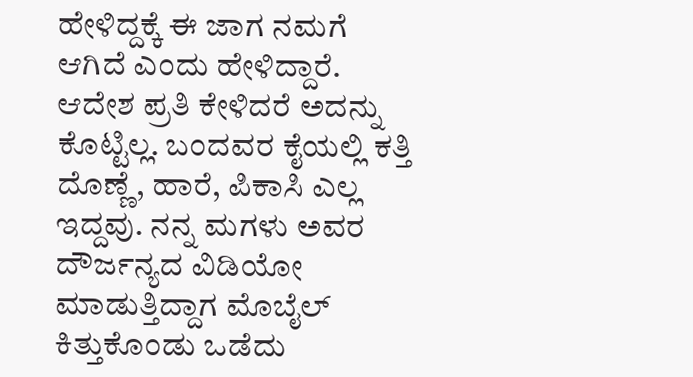ಹೇಳಿದ್ದಕ್ಕೆ ಈ ಜಾಗ ನಮಗೆ ಆಗಿದೆ ಎಂದು ಹೇಳಿದ್ದಾರೆ. ಆದೇಶ ಪ್ರತಿ ಕೇಳಿದರೆ ಅದನ್ನು ಕೊಟ್ಟಿಲ್ಲ. ಬಂದವರ ಕೈಯಲ್ಲಿ ಕತ್ತಿ ದೊಣ್ಣೆ, ಹಾರೆ, ಪಿಕಾಸಿ ಎಲ್ಲ ಇದ್ದವು. ನನ್ನ ಮಗಳು ಅವರ ದೌರ್ಜನ್ಯದ ವಿಡಿಯೋ ಮಾಡುತ್ತಿದ್ದಾಗ ಮೊಬೈಲ್ ಕಿತ್ತುಕೊಂಡು ಒಡೆದು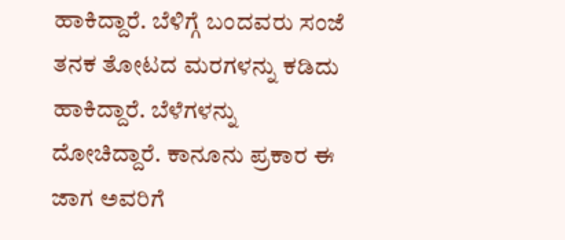ಹಾಕಿದ್ದಾರೆ. ಬೆಳಿಗ್ಗೆ ಬಂದವರು ಸಂಜೆ ತನಕ ತೋಟದ ಮರಗಳನ್ನು ಕಡಿದು ಹಾಕಿದ್ದಾರೆ. ಬೆಳೆಗಳನ್ನು ದೋಚಿದ್ದಾರೆ. ಕಾನೂನು ಪ್ರಕಾರ ಈ ಜಾಗ ಅವರಿಗೆ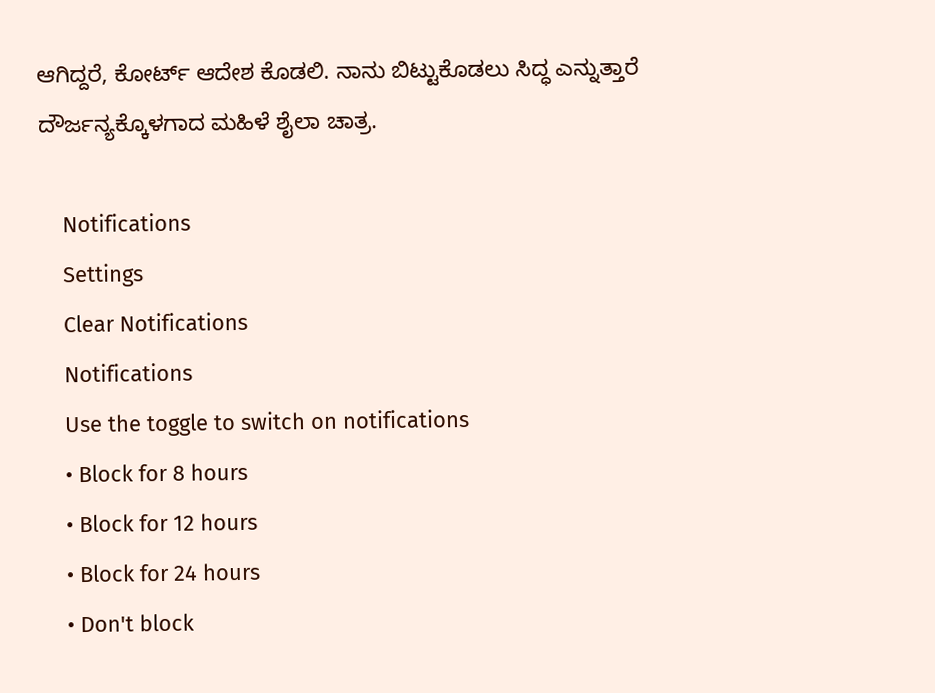ಆಗಿದ್ದರೆ, ಕೋರ್ಟ್ ಆದೇಶ ಕೊಡಲಿ. ನಾನು ಬಿಟ್ಟುಕೊಡಲು ಸಿದ್ಧ ಎನ್ನುತ್ತಾರೆ ದೌರ್ಜನ್ಯಕ್ಕೊಳಗಾದ ಮಹಿಳೆ ಶೈಲಾ ಚಾತ್ರ.

    Notifications
    Settings
    Clear Notifications
    Notifications
    Use the toggle to switch on notifications
    • Block for 8 hours
    • Block for 12 hours
    • Block for 24 hours
    • Don't block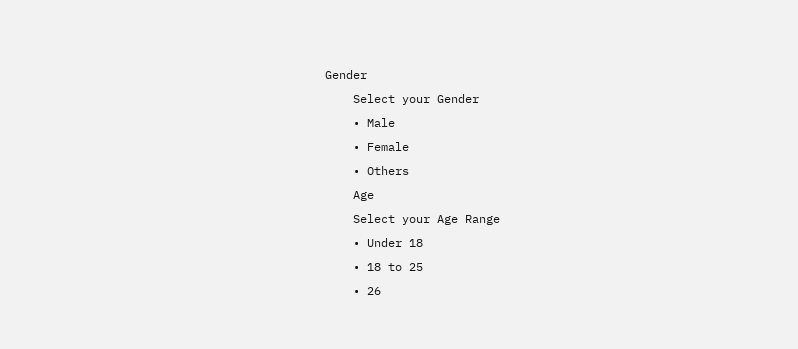Gender
    Select your Gender
    • Male
    • Female
    • Others
    Age
    Select your Age Range
    • Under 18
    • 18 to 25
    • 26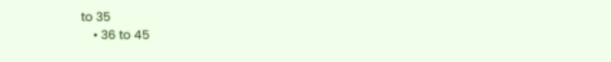to 35
    • 36 to 45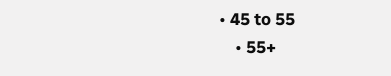• 45 to 55
    • 55+